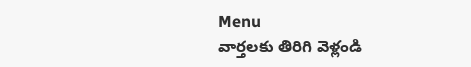Menu
వార్తలకు తిరిగి వెళ్లండి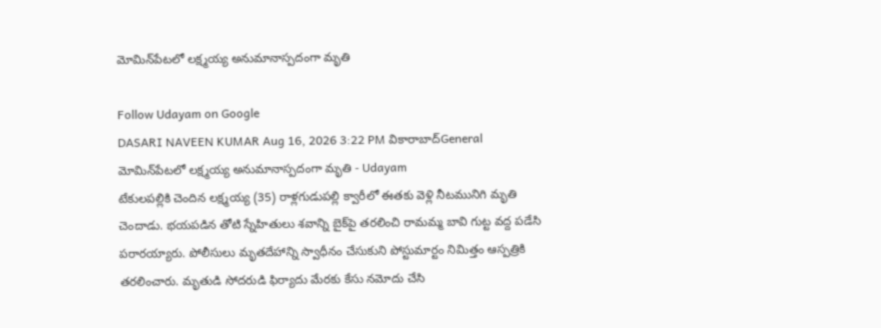మోమిన్‌పేటలో లక్ష్మయ్య అనుమానాస్పదంగా మృతి

Follow Udayam on Google
DASARI NAVEEN KUMAR Aug 16, 2026 3:22 PM వికారాబాద్General
మోమిన్‌పేటలో లక్ష్మయ్య అనుమానాస్పదంగా మృతి - Udayam
టేకులపల్లికి చెందిన లక్ష్మయ్య (35) రాళ్లగుడుపల్లి క్వారీలో ఈతకు వెళ్లి నీటమునిగి మృతి చెందాడు. భయపడిన తోటి స్నేహితులు శవాన్ని బైక్‌పై తరలించి రామమ్మ బావి గుట్ట వద్ద పడేసి పరారయ్యారు. పోలీసులు మృతదేహాన్ని స్వాధీనం చేసుకుని పోస్టుమార్టం నిమిత్తం ఆస్పత్రికి తరలించారు. మృతుడి సోదరుడి ఫిర్యాదు మేరకు కేసు నమోదు చేసి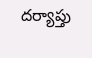దర్యాప్తు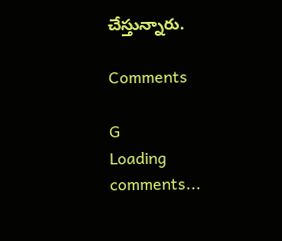చేస్తున్నారు.

Comments

G
Loading comments...